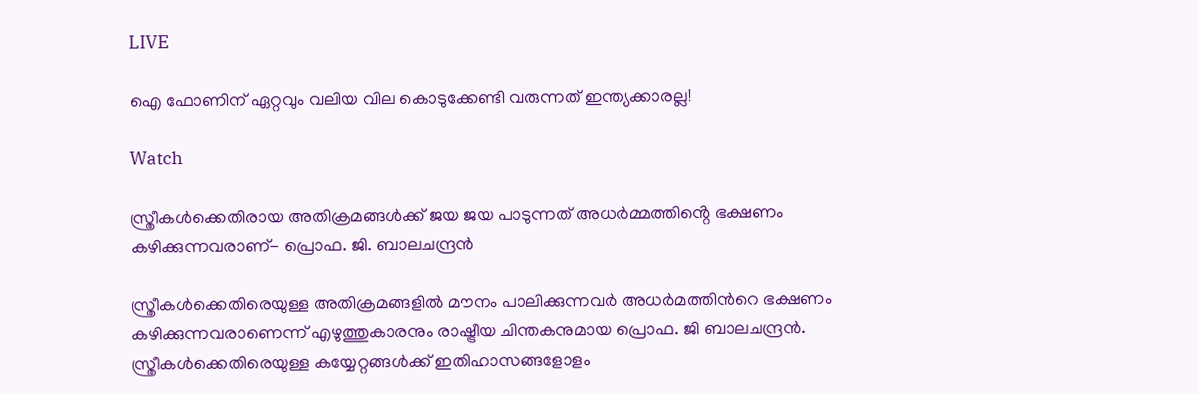LIVE

ഐ ഫോണിന് ഏറ്റവും വലിയ വില കൊടുക്കേണ്ടി വരുന്നത് ഇന്ത്യക്കാരല്ല!

Watch

സ്ത്രീകള്‍ക്കെതിരായ അതിക്രമങ്ങള്‍ക്ക് ജയ ജയ പാടുന്നത് അധർമ്മത്തിൻ്റെ ഭക്ഷണം കഴിക്കുന്നവരാണ്- പ്രൊഫ. ജി. ബാലചന്ദ്രന്‍

സ്ത്രീകള്‍ക്കെതിരെയുള്ള അതിക്രമങ്ങളില്‍ മൗനം പാലിക്കുന്നവര്‍ അധര്‍മത്തിന്‍റെ ഭക്ഷണം കഴിക്കുന്നവരാണെന്ന് എഴുത്തുകാരനും രാഷ്ട്രീയ ചിന്തകനുമായ പ്രൊഫ. ജി ബാലചന്ദ്രന്‍. സ്ത്രീകൾക്കെതിരെയുള്ള കയ്യേറ്റങ്ങൾക്ക് ഇതിഹാസങ്ങളോളം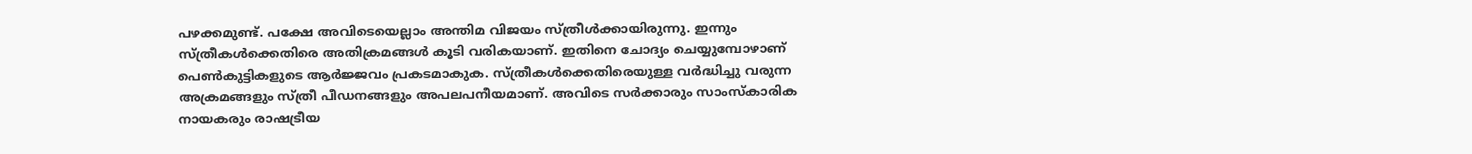പഴക്കമുണ്ട്. പക്ഷേ അവിടെയെല്ലാം അന്തിമ വിജയം സ്ത്രീൾക്കായിരുന്നു. ഇന്നും സ്ത്രീകള്‍ക്കെതിരെ അതിക്രമങ്ങള്‍ കൂടി വരികയാണ്. ഇതിനെ ചോദ്യം ചെയ്യുമ്പോഴാണ് പെൺകുട്ടികളുടെ ആർജ്ജവം പ്രകടമാകുക. സ്ത്രീകൾക്കെതിരെയുള്ള വർദ്ധിച്ചു വരുന്ന അക്രമങ്ങളും സ്ത്രീ പീഡനങ്ങളും അപലപനീയമാണ്. അവിടെ സർക്കാരും സാംസ്കാരിക നായകരും രാഷട്രീയ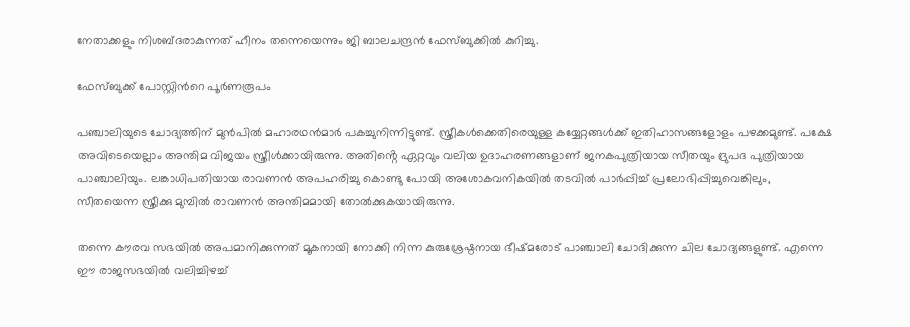നേതാക്കളും നിശബ്ദരാകുന്നത് ഹീനം തന്നെയെന്നും ജി ബാലചന്ദ്രന്‍ ഫേസ്ബുക്കില്‍ കുറിച്ചു.

ഫേസ്ബുക്ക് പോസ്റ്റിന്‍റെ പൂര്‍ണരൂപം

പഞ്ചാലിയുടെ ചോദ്യത്തിന് മുന്‍പില്‍ മഹാരഥന്‍മാര്‍ പകച്ചുനിന്നിട്ടുണ്ട്. സ്ത്രീകൾക്കെതിരെയുള്ള കയ്യേറ്റങ്ങൾക്ക് ഇതിഹാസങ്ങളോളം പഴക്കമുണ്ട്. പക്ഷേ അവിടെയെല്ലാം അന്തിമ വിജയം സ്ത്രീൾക്കായിരുന്നു. അതിൻ്റെ ഏറ്റവും വലിയ ഉദാഹരണങ്ങളാണ് ജനകപുത്രിയായ സീതയും ദ്രുപദ പുത്രിയായ പാഞ്ചാലിയും. ലങ്കാധിപതിയായ രാവണൻ അപഹരിച്ചു കൊണ്ടു പോയി അശോകവനികയിൽ തടവിൽ പാർപ്പിച്ച് പ്രലോഭിപ്പിച്ചുവെങ്കിലും, സീതയെന്ന സ്ത്രീക്കു മുമ്പിൽ രാവണൻ അന്തിമമായി തോൽക്കുകയായിരുന്നു.

തന്നെ കൗരവ സഭയിൽ അപമാനിക്കുന്നത് മൂകനായി നോക്കി നിന്ന കുരുശ്രേഷ്ഠനായ ഭീഷ്മരോട് പാഞ്ചാലി ചോദിക്കുന്ന ചില ചോദ്യങ്ങളുണ്ട്. എന്നെ ഈ രാജസഭയിൽ വലിച്ചിഴച്ച്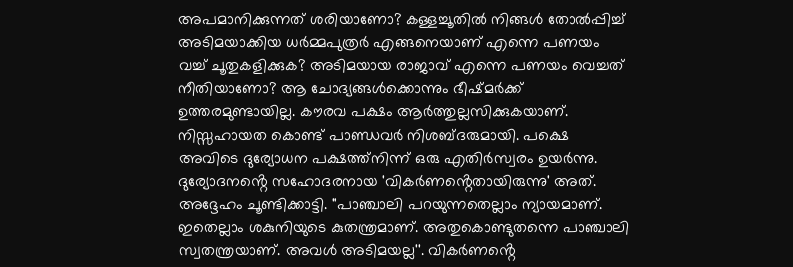അപമാനിക്കുന്നത് ശരിയാണോ? കള്ളച്ചൂതിൽ നിങ്ങൾ തോൽപ്പിച്ച് അടിമയാക്കിയ ധർമ്മപുത്രർ എങ്ങനെയാണ് എന്നെ പണയം വച്ച് ചൂതുകളിക്കുക? അടിമയായ രാജാവ് എന്നെ പണയം വെച്ചത് നീതിയാണോ? ആ ചോദ്യങ്ങൾക്കൊന്നും ഭീഷ്മർക്ക് ഉത്തരമുണ്ടായില്ല. കൗരവ പക്ഷം ആർത്തുല്ലസിക്കുകയാണ്. നിസ്സഹായത കൊണ്ട് പാണ്ഡവർ നിശബ്ദരുമായി. പക്ഷെ അവിടെ ദുര്യോധന പക്ഷത്ത്നിന്ന് ഒരു എതിർസ്വരം ഉയർന്നു. ദുര്യോദനൻ്റെ സഹോദരനായ 'വികർണൻ്റെതായിരുന്നു' അത്. അദ്ദേഹം ചൂണ്ടിക്കാട്ടി. "പാഞ്ചാലി പറയുന്നതെല്ലാം ന്യായമാണ്. ഇതെല്ലാം ശകുനിയുടെ കുതന്ത്രമാണ്. അതുകൊണ്ടുതന്നെ പാഞ്ചാലി സ്വതന്ത്രയാണ്. അവൾ അടിമയല്ല''. വികർണൻ്റെ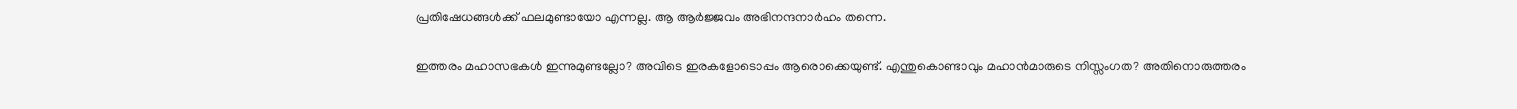പ്രതിഷേധങ്ങൾക്ക് ഫലമുണ്ടായോ എന്നല്ല. ആ ആർജ്ജവം അഭിനന്ദനാർഹം തന്നെ.

ഇത്തരം മഹാസഭകൾ ഇന്നുമുണ്ടല്ലോ? അവിടെ ഇരകളോടൊപ്പം ആരൊക്കെയുണ്ട്. എന്തുകൊണ്ടാവും മഹാൻമാരുടെ നിസ്സംഗത? അതിനൊരുത്തരം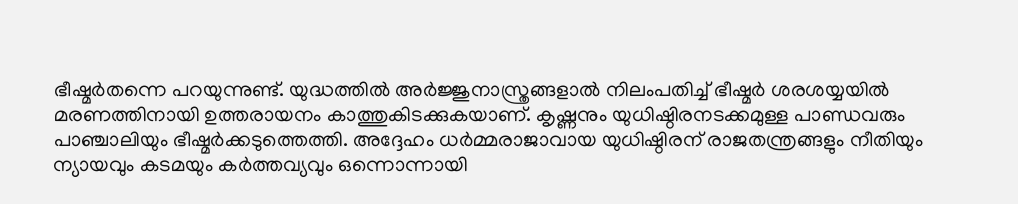ഭീഷ്മർതന്നെ പറയുന്നുണ്ട്. യുദ്ധത്തിൽ അർജ്ജുനാസ്ത്രങ്ങളാൽ നിലംപതിച്ച് ഭീഷ്മർ ശരശയ്യയിൽ മരണത്തിനായി ഉത്തരായനം കാത്തുകിടക്കുകയാണ്. കൃഷ്ണനും യുധിഷ്ഠിരനടക്കമുള്ള പാണ്ഡവരും പാഞ്ചാലിയും ഭീഷ്മർക്കടുത്തെത്തി. അദ്ദേഹം ധർമ്മരാജാവായ യുധിഷ്ഠിരന് രാജതന്ത്രങ്ങളും നീതിയും ന്യായവും കടമയും കർത്തവ്യവും ഒന്നൊന്നായി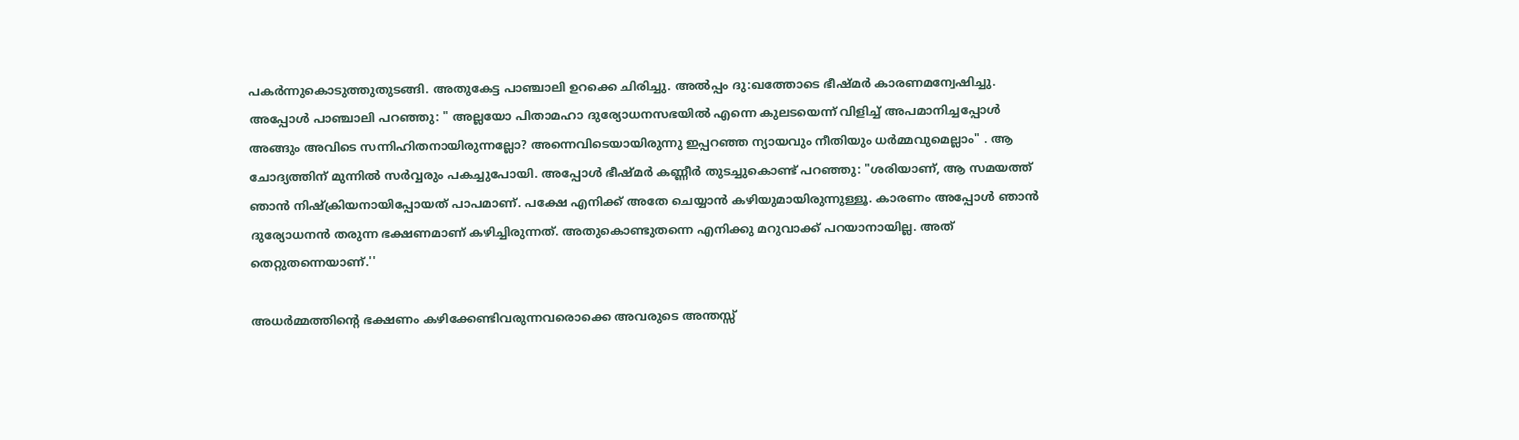പകർന്നുകൊടുത്തുതുടങ്ങി. അതുകേട്ട പാഞ്ചാലി ഉറക്കെ ചിരിച്ചു. അൽപ്പം ദു:ഖത്തോടെ ഭീഷ്മർ കാരണമന്വേഷിച്ചു. അപ്പോൾ പാഞ്ചാലി പറഞ്ഞു: " അല്ലയോ പിതാമഹാ ദുര്യോധനസഭയിൽ എന്നെ കുലടയെന്ന് വിളിച്ച് അപമാനിച്ചപ്പോൾ അങ്ങും അവിടെ സന്നിഹിതനായിരുന്നല്ലോ? അന്നെവിടെയായിരുന്നു ഇപ്പറഞ്ഞ ന്യായവും നീതിയും ധർമ്മവുമെല്ലാം" . ആ ചോദ്യത്തിന് മുന്നിൽ സർവ്വരും പകച്ചുപോയി. അപ്പോൾ ഭീഷ്മർ കണ്ണീർ തുടച്ചുകൊണ്ട് പറഞ്ഞു: "ശരിയാണ്, ആ സമയത്ത് ഞാൻ നിഷ്ക്രിയനായിപ്പോയത് പാപമാണ്. പക്ഷേ എനിക്ക് അതേ ചെയ്യാൻ കഴിയുമായിരുന്നുള്ളൂ. കാരണം അപ്പോൾ ഞാൻ ദുര്യോധനൻ തരുന്ന ഭക്ഷണമാണ് കഴിച്ചിരുന്നത്. അതുകൊണ്ടുതന്നെ എനിക്കു മറുവാക്ക് പറയാനായില്ല. അത് തെറ്റുതന്നെയാണ്.''

അധർമ്മത്തിൻ്റെ ഭക്ഷണം കഴിക്കേണ്ടിവരുന്നവരൊക്കെ അവരുടെ അന്തസ്സ്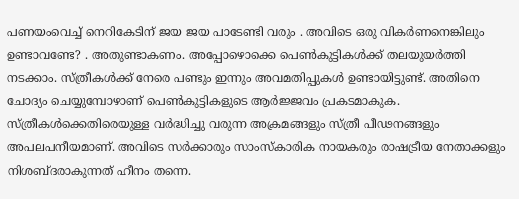പണയംവെച്ച് നെറികേടിന് ജയ ജയ പാടേണ്ടി വരും . അവിടെ ഒരു വികർണനെങ്കിലും ഉണ്ടാവണ്ടേ? . അതുണ്ടാകണം. അപ്പോഴൊക്കെ പെൺകുട്ടികൾക്ക് തലയുയർത്തി നടക്കാം. സ്ത്രീകൾക്ക് നേരെ പണ്ടും ഇന്നും അവമതിപ്പുകൾ ഉണ്ടായിട്ടുണ്ട്. അതിനെ ചോദ്യം ചെയ്യുമ്പോഴാണ് പെൺകുട്ടികളുടെ ആർജ്ജവം പ്രകടമാകുക. സ്ത്രീകൾക്കെതിരെയുള്ള വർദ്ധിച്ചു വരുന്ന അക്രമങ്ങളും സ്ത്രീ പീഢനങ്ങളും അപലപനീയമാണ്. അവിടെ സർക്കാരും സാംസ്കാരിക നായകരും രാഷട്രീയ നേതാക്കളും നിശബ്ദരാകുന്നത് ഹീനം തന്നെ.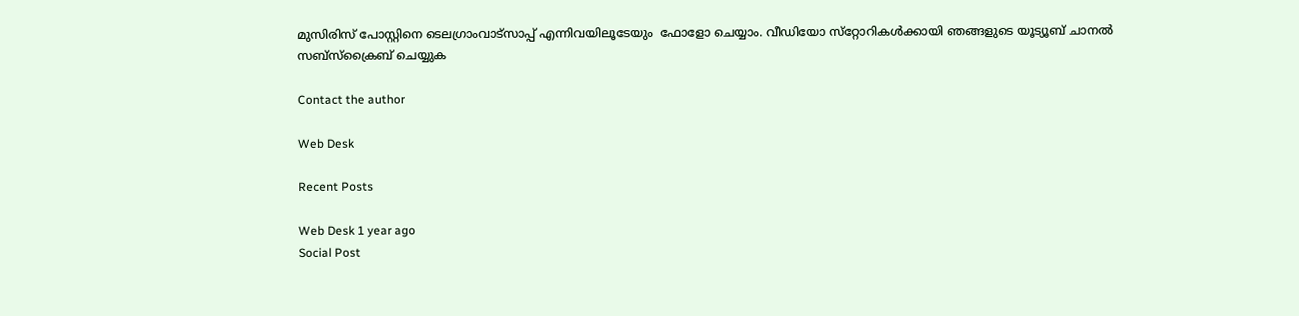മുസിരിസ് പോസ്റ്റിനെ ടെലഗ്രാംവാട്‌സാപ്പ് എന്നിവയിലൂടേയും  ഫോളോ ചെയ്യാം. വീഡിയോ സ്‌റ്റോറികള്‍ക്കായി ഞങ്ങളുടെ യൂട്യൂബ് ചാനല്‍ സബ്‌സ്‌ക്രൈബ് ചെയ്യുക

Contact the author

Web Desk

Recent Posts

Web Desk 1 year ago
Social Post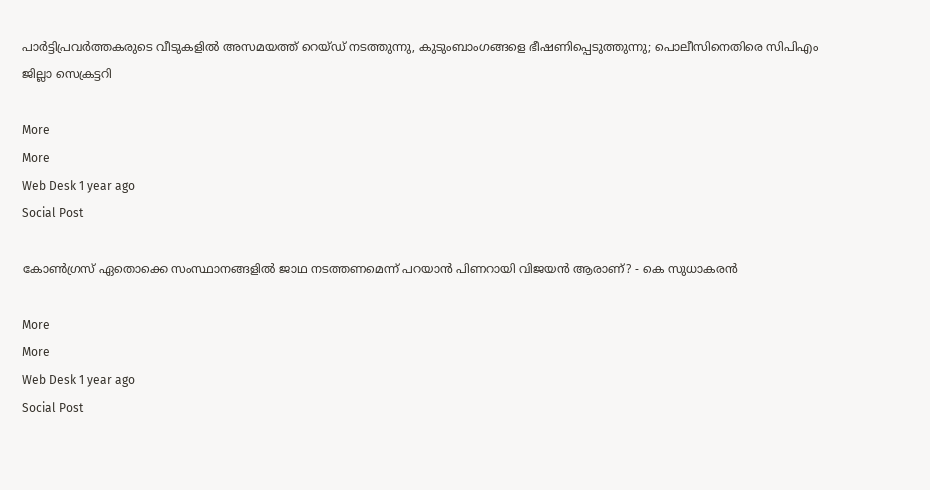പാര്‍ട്ടിപ്രവര്‍ത്തകരുടെ വീടുകളില്‍ അസമയത്ത് റെയ്ഡ് നടത്തുന്നു, കുടുംബാംഗങ്ങളെ ഭീഷണിപ്പെടുത്തുന്നു; പൊലീസിനെതിരെ സിപിഎം ജില്ലാ സെക്രട്ടറി

More
More
Web Desk 1 year ago
Social Post

കോണ്‍ഗ്രസ് ഏതൊക്കെ സംസ്ഥാനങ്ങളില്‍ ജാഥ നടത്തണമെന്ന് പറയാന്‍ പിണറായി വിജയന്‍ ആരാണ്? - കെ സുധാകരന്‍

More
More
Web Desk 1 year ago
Social Post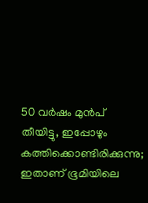50 വര്‍ഷം മുന്‍പ് തീയിട്ടു, ഇപ്പോഴും കത്തിക്കൊണ്ടിരിക്കുന്നു; ഇതാണ് ഭൂമിയിലെ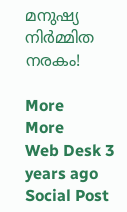മനുഷ്യ നിര്‍മ്മിത നരകം!

More
More
Web Desk 3 years ago
Social Post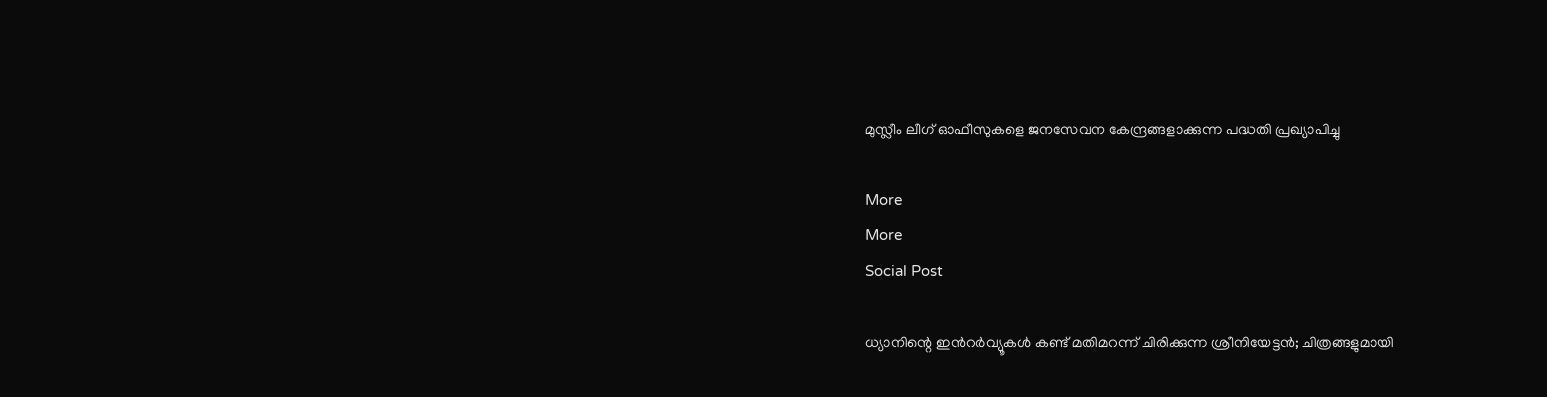മുസ്ലീം ലീഗ് ഓഫീസുകളെ ജനസേവന കേന്ദ്രങ്ങളാക്കുന്ന പദ്ധതി പ്രഖ്യാപിച്ചു

More
More
Social Post

ധ്യാനിന്റെ ഇന്‍റര്‍വ്യൂകള്‍ കണ്ട് മതിമറന്ന് ചിരിക്കുന്ന ശ്രീനിയേട്ടന്‍; ചിത്രങ്ങളുമായി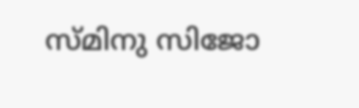സ്മിനു സിജോ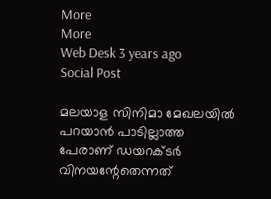More
More
Web Desk 3 years ago
Social Post

മലയാള സിനിമാ മേഖലയില്‍ പറയാന്‍ പാടില്ലാത്ത പേരാണ് ഡയറക്ടര്‍ വിനയന്റേതെന്നത്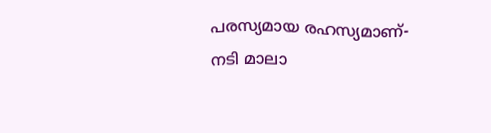പരസ്യമായ രഹസ്യമാണ്- നടി മാലാ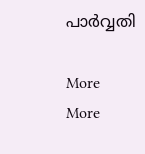പാര്‍വ്വതി

More
More